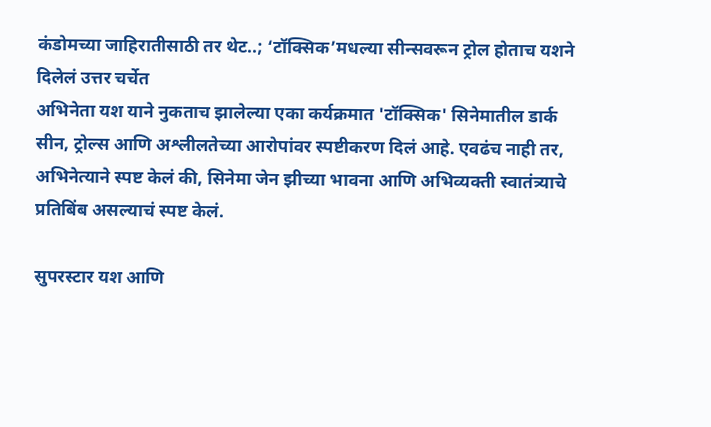कंडोमच्या जाहिरातीसाठी तर थेट..; ‘टॉक्सिक’मधल्या सीन्सवरून ट्रोल होताच यशने दिलेलं उत्तर चर्चेत
अभिनेता यश याने नुकताच झालेल्या एका कर्यक्रमात 'टॉक्सिक' सिनेमातील डार्क सीन, ट्रोल्स आणि अश्लीलतेच्या आरोपांवर स्पष्टीकरण दिलं आहे. एवढंच नाही तर, अभिनेत्याने स्पष्ट केलं की, सिनेमा जेन झीच्या भावना आणि अभिव्यक्ती स्वातंत्र्याचे प्रतिबिंब असल्याचं स्पष्ट केलं.

सुपरस्टार यश आणि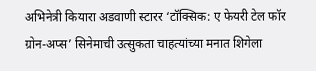अभिनेत्री कियारा अडवाणी स्टारर ‘टॉक्सिक: ए फेयरी टेल फॉर ग्रोन-अप्स’ सिनेमाची उत्सुकता चाहत्यांच्या मनात शिगेला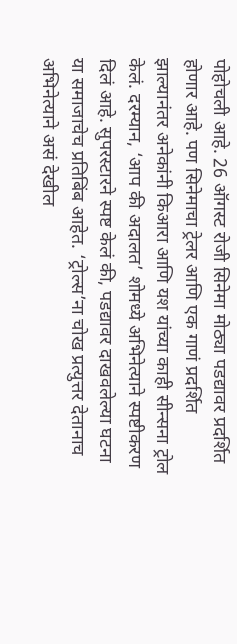पोहोचली आहे. 26 ऑगस्ट रोजी सिनेमा मोठ्या पडद्यावर प्रदर्शित होणार आहे. पण सिनेमाचा ट्रेलर आणि एक गाणं प्रदर्शित झाल्यानंतर अनेकांनी किआरा आणि यश यांच्या काही सीन्सना ट्रोल केलं. दरम्यान, ‘आप की अदालत’ शोमध्ये अभिनेत्याने स्पष्टीकरण दिलं आहे. सुपरस्टारने स्पष्ट केलं की, पडद्यावर दाखवलेल्या घटना या समाजाचेच प्रतिबिंब आहेत. ‘ट्रोल्स’ना चोख प्रत्युत्तर देतानाच अभिनेत्याने असं देखील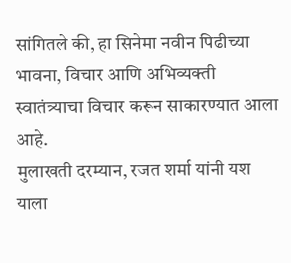सांगितले की, हा सिनेमा नवीन पिढीच्या भावना, विचार आणि अभिव्यक्ती स्वातंत्र्याचा विचार करून साकारण्यात आला आहे.
मुलाखती दरम्यान, रजत शर्मा यांनी यश याला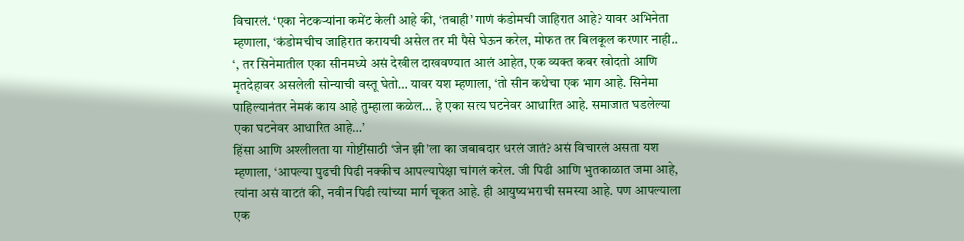विचारलं. ‘एका नेटकऱ्यांना कमेंट केली आहे की, ‘तबाही’ गाणं कंडोमची जाहिरात आहे? यावर अभिनेता म्हणाला, ‘कंडोमचीच जाहिरात करायची असेल तर मी पैसे घेऊन करेल, मोफत तर बिलकूल करणार नाही.. ‘, तर सिनेमातील एका सीनमध्ये असं देखील दाखवण्यात आलं आहेत, एक व्यक्त कबर खोदतो आणि मृतदेहावर असलेली सोन्याची वस्तू घेतो… यावर यश म्हणाला, ‘तो सीन कथेचा एक भाग आहे. सिनेमा पाहिल्यानंतर नेमकं काय आहे तुम्हाला कळेल… हे एका सत्य घटनेवर आधारित आहे. समाजात घडलेल्या एका घटनेवर आधारित आहे…’
हिंसा आणि अश्लीलता या गोष्टींसाठी ‘जेन झी’ला का जबाबदार धरलं जातं? असं विचारलं असता यश म्हणाला, ‘आपल्या पुढची पिढी नक्कीच आपल्यापेक्षा चांगलं करेल. जी पिढी आणि भुतकाळात जमा आहे, त्यांना असं वाटतं की, नवीन पिढी त्यांच्या मार्ग चूकत आहे. ही आयुष्यभराची समस्या आहे. पण आपल्याला एक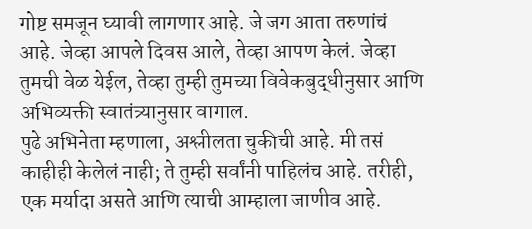गोष्ट समजून घ्यावी लागणार आहे. जे जग आता तरुणांचं आहे. जेव्हा आपले दिवस आले, तेव्हा आपण केलं. जेव्हा तुमची वेळ येईल, तेव्हा तुम्ही तुमच्या विवेकबुद्धीनुसार आणि अभिव्यक्ती स्वातंत्र्यानुसार वागाल.
पुढे अभिनेता म्हणाला, अश्लीलता चुकीची आहे. मी तसं काहीही केलेलं नाही; ते तुम्ही सर्वांनी पाहिलंच आहे. तरीही, एक मर्यादा असते आणि त्याची आम्हाला जाणीव आहे.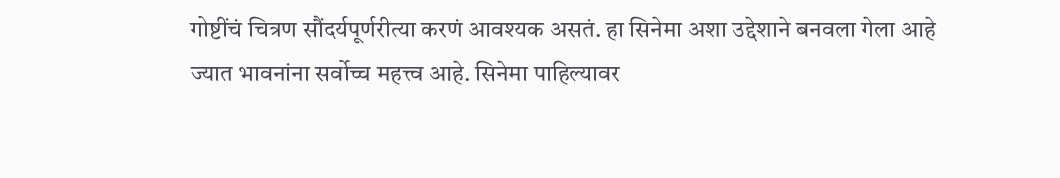गोष्टींचं चित्रण सौंदर्यपूर्णरीत्या करणं आवश्यक असतं. हा सिनेमा अशा उद्देशाने बनवला गेला आहे ज्यात भावनांना सर्वोच्च महत्त्व आहे. सिनेमा पाहिल्यावर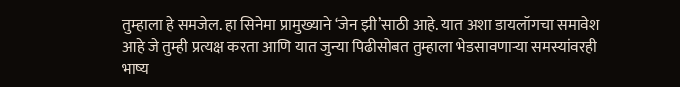तुम्हाला हे समजेल. हा सिनेमा प्रामुख्याने ‘जेन झी’साठी आहे. यात अशा डायलॉगचा समावेश आहे जे तुम्ही प्रत्यक्ष करता आणि यात जुन्या पिढीसोबत तुम्हाला भेडसावणाऱ्या समस्यांवरही भाष्य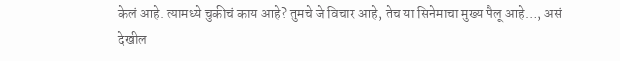केलं आहे. त्यामध्ये चुकीचं काय आहे? तुमचे जे विचार आहे, तेच या सिनेमाचा मुख्य पैलू आहे…, असं देखील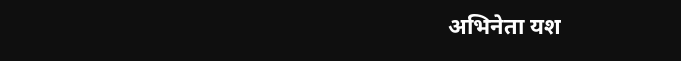अभिनेता यश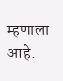म्हणाला आहे.